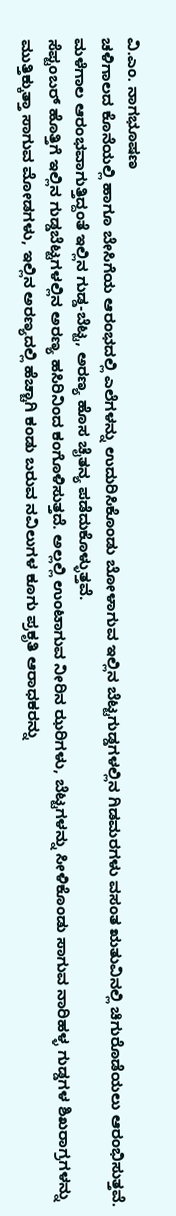ವಿ.ಎಂ. ನಾಗಭೂಷಣ
ಚಳಿಗಾಲದ ಕೊನೆಯಲ್ಲಿ ಹಾಗೂ ಬೇಸಿಗೆಯ ಆರಂಭದಲ್ಲಿ ಎಲೆಗಳನ್ನು ಉದುರಿಸಿಕೊಂಡು ಬೋಳಾಗುವ ಇಲ್ಲಿನ ಬೆಟ್ಟಗುಡ್ಡಗಳಲ್ಲಿನ ಗಿಡಮರಗಳು ವಸಂತ ಋತುವಿನಲ್ಲಿ ಚಿಗುರೊಡೆಯಲು ಆರಂಭಿಸುತ್ತವೆ. ಮಳೆಗಾಲ ಆರಂಭವಾಗುತ್ತಿದ್ದಂತೆ ಇಲ್ಲಿನ ಗುಡ್ಡ-ಬೆಟ್ಟ, ಅರಣ್ಯ ಹೊಸ ಚೈತನ್ಯ ಪಡೆದುಕೊಳ್ಳುತ್ತವೆ.
ಸೆಪ್ಟಂಬರ್ ಹೊತ್ತಿಗೆ ಇಲ್ಲಿನ ಗುಡ್ಡಬೆಟ್ಟಗಳಲ್ಲಿನ ಅರಣ್ಯ ಹಸಿರಿನಿಂದ ಕಂಗೊಳಿಸುತ್ತದೆ. ಅಲ್ಲಲ್ಲಿ ಉಂಟಾಗುವ ನೀರಿನ ಝರಿಗಳು, ಬೆಟ್ಟಗಳನ್ನು ಸೀಳಿಕೊಂಡು ಸಾಗುವ ನಾರಿಹಳ್ಳ ಗುಡ್ಡಗಳ ಶಿಖರಾಗ್ರಗಳನ್ನು ಮುತ್ತಿಕ್ಕುತ್ತಾ ಸಾಗುವ ಮೋಡಗಳು, ಇಲ್ಲಿನ ಅರಣ್ಯದಲ್ಲಿ ಹೆಚ್ಚಾಗಿ ಕಂಡು ಬರುವ ನವಿಲುಗಳ ಕೂಗು ಪ್ರಕೃತಿ ಆರಾಧಕರನ್ನು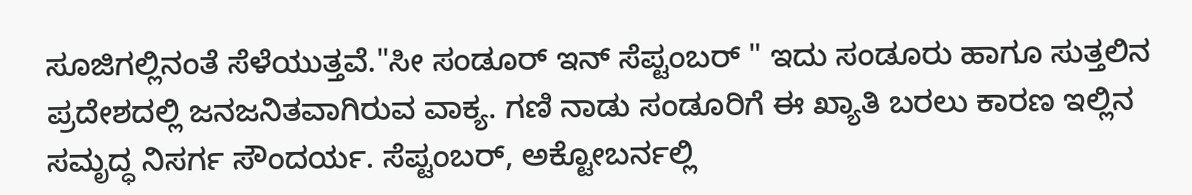ಸೂಜಿಗಲ್ಲಿನಂತೆ ಸೆಳೆಯುತ್ತವೆ."ಸೀ ಸಂಡೂರ್ ಇನ್ ಸೆಪ್ಟಂಬರ್ " ಇದು ಸಂಡೂರು ಹಾಗೂ ಸುತ್ತಲಿನ ಪ್ರದೇಶದಲ್ಲಿ ಜನಜನಿತವಾಗಿರುವ ವಾಕ್ಯ. ಗಣಿ ನಾಡು ಸಂಡೂರಿಗೆ ಈ ಖ್ಯಾತಿ ಬರಲು ಕಾರಣ ಇಲ್ಲಿನ ಸಮೃದ್ಧ ನಿಸರ್ಗ ಸೌಂದರ್ಯ. ಸೆಪ್ಟಂಬರ್, ಅಕ್ಟೋಬರ್ನಲ್ಲಿ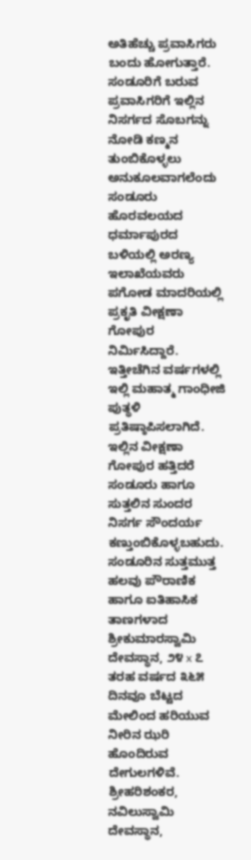ಅತಿಹೆಚ್ಚು ಪ್ರವಾಸಿಗರು ಬಂದು ಹೋಗುತ್ತಾರೆ.
ಸಂಡೂರಿಗೆ ಬರುವ ಪ್ರವಾಸಿಗರಿಗೆ ಇಲ್ಲಿನ ನಿಸರ್ಗದ ಸೊಬಗನ್ನು ನೋಡಿ ಕಣ್ಮನ ತುಂಬಿಕೊಳ್ಳಲು ಅನುಕೂಲವಾಗಲೆಂದು ಸಂಡೂರು ಹೊರವಲಯದ ಧರ್ಮಾಪುರದ ಬಳಿಯಲ್ಲಿ ಅರಣ್ಯ ಇಲಾಖೆಯವರು ಪಗೋಡ ಮಾದರಿಯಲ್ಲಿ ಪ್ರಕೃತಿ ವೀಕ್ಷಣಾ ಗೋಪುರ ನಿರ್ಮಿಸಿದ್ದಾರೆ. ಇತ್ತೀಚೆಗಿನ ವರ್ಷಗಳಲ್ಲಿ ಇಲ್ಲಿ ಮಹಾತ್ಮ ಗಾಂಧೀಜಿ ಪುತ್ಥಳಿ ಪ್ರತಿಷ್ಠಾಪಿಸಲಾಗಿದೆ. ಇಲ್ಲಿನ ವೀಕ್ಷಣಾ ಗೋಪುರ ಹತ್ತಿದರೆ ಸಂಡೂರು ಹಾಗೂ ಸುತ್ತಲಿನ ಸುಂದರ ನಿಸರ್ಗ ಸೌಂದರ್ಯ ಕಣ್ತುಂಬಿಕೊಳ್ಳಬಹುದು.
ಸಂಡೂರಿನ ಸುತ್ತಮುತ್ತ ಹಲವು ಪೌರಾಣಿಕ ಹಾಗೂ ಐತಿಹಾಸಿಕ ತಾಣಗಳಾದ ಶ್ರೀಕುಮಾರಸ್ವಾಮಿ ದೇವಸ್ಥಾನ, ೨೪ x ೭ ತರಹ ವರ್ಷದ ೩೬೫ ದಿನವೂ ಬೆಟ್ಟದ ಮೇಲಿಂದ ಹರಿಯುವ ನೀರಿನ ಝರಿ ಹೊಂದಿರುವ ದೇಗುಲಗಳಿವೆ. ಶ್ರೀಹರಿಶಂಕರ, ನವಿಲುಸ್ವಾಮಿ ದೇವಸ್ಥಾನ,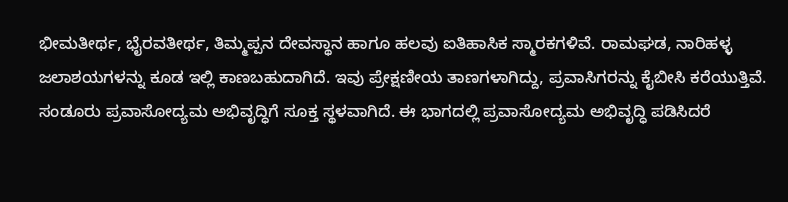ಭೀಮತೀರ್ಥ, ಭೈರವತೀರ್ಥ, ತಿಮ್ಮಪ್ಪನ ದೇವಸ್ಥಾನ ಹಾಗೂ ಹಲವು ಐತಿಹಾಸಿಕ ಸ್ಮಾರಕಗಳಿವೆ. ರಾಮಘಡ, ನಾರಿಹಳ್ಳ ಜಲಾಶಯಗಳನ್ನು ಕೂಡ ಇಲ್ಲಿ ಕಾಣಬಹುದಾಗಿದೆ. ಇವು ಪ್ರೇಕ್ಷಣೀಯ ತಾಣಗಳಾಗಿದ್ದು, ಪ್ರವಾಸಿಗರನ್ನು ಕೈಬೀಸಿ ಕರೆಯುತ್ತಿವೆ.
ಸಂಡೂರು ಪ್ರವಾಸೋದ್ಯಮ ಅಭಿವೃದ್ಧಿಗೆ ಸೂಕ್ತ ಸ್ಥಳವಾಗಿದೆ. ಈ ಭಾಗದಲ್ಲಿ ಪ್ರವಾಸೋದ್ಯಮ ಅಭಿವೃದ್ಧಿ ಪಡಿಸಿದರೆ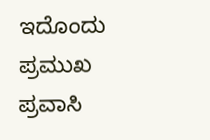ಇದೊಂದು ಪ್ರಮುಖ ಪ್ರವಾಸಿ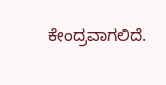ಕೇಂದ್ರವಾಗಲಿದೆ.